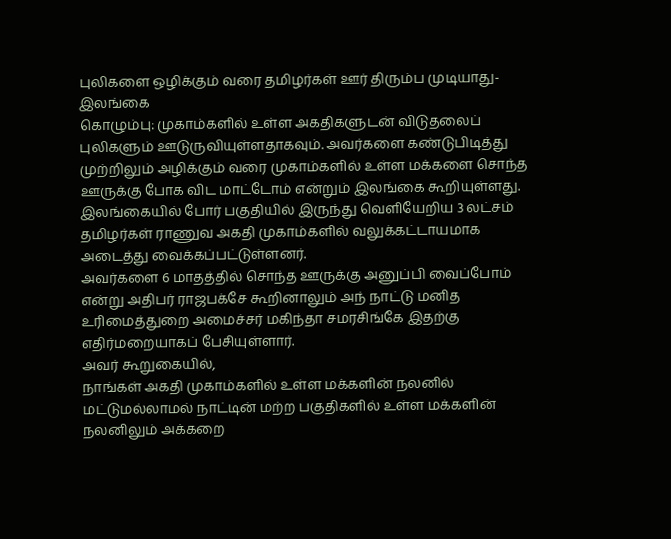புலிகளை ஒழிக்கும் வரை தமிழர்கள் ஊர் திரும்ப முடியாது-இலங்கை
கொழும்பு: முகாம்களில் உள்ள அகதிகளுடன் விடுதலைப் புலிகளும் ஊடுருவியுள்ளதாகவும். அவர்களை கண்டுபிடித்து முற்றிலும் அழிக்கும் வரை முகாம்களில் உள்ள மக்களை சொந்த ஊருக்கு போக விட மாட்டோம் என்றும் இலங்கை கூறியுள்ளது.
இலங்கையில் போர் பகுதியில் இருந்து வெளியேறிய 3 லட்சம் தமிழர்கள் ராணுவ அகதி முகாம்களில் வலுக்கட்டாயமாக அடைத்து வைக்கப்பட்டுள்ளனர்.
அவர்களை 6 மாதத்தில் சொந்த ஊருக்கு அனுப்பி வைப்போம் என்று அதிபர் ராஜபக்சே கூறினாலும் அந் நாட்டு மனித உரிமைத்துறை அமைச்சர் மகிந்தா சமரசிங்கே இதற்கு எதிர்மறையாகப் பேசியுள்ளார்.
அவர் கூறுகையில்,
நாங்கள் அகதி முகாம்களில் உள்ள மக்களின் நலனில் மட்டுமல்லாமல் நாட்டின் மற்ற பகுதிகளில் உள்ள மக்களின் நலனிலும் அக்கறை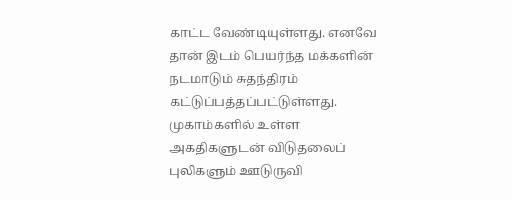காட்ட வேண்டியுள்ளது. எனவே தான் இடம் பெயர்ந்த மக்களின் நடமாடும் சுதந்திரம் கட்டுப்பத்தப்பட்டுள்ளது.
முகாம்களில் உள்ள அகதிகளுடன் விடுதலைப் புலிகளும் ஊடுருவி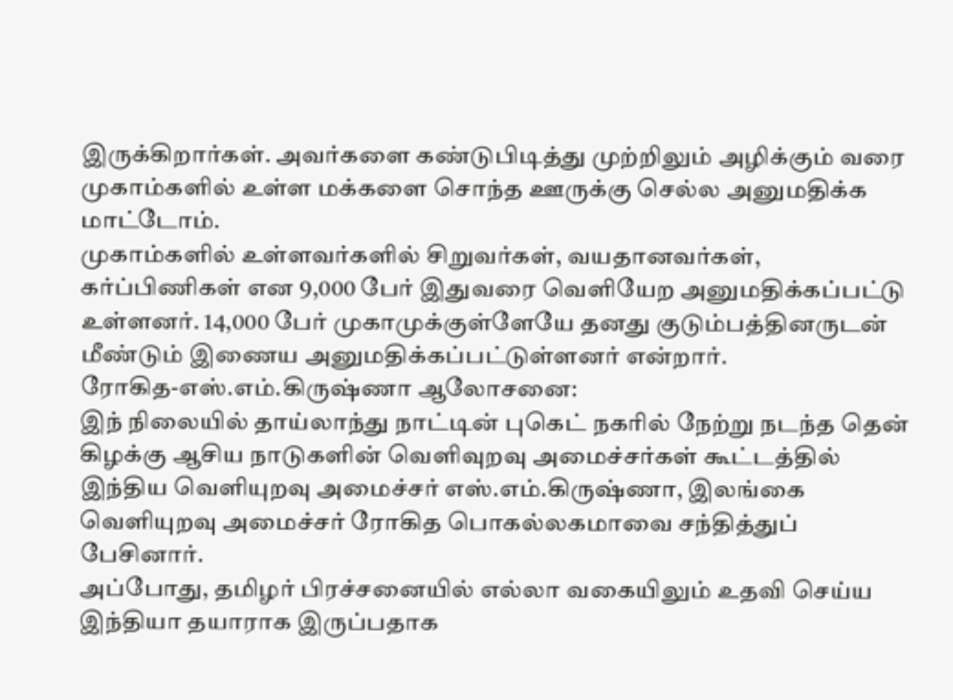இருக்கிறார்கள். அவர்களை கண்டுபிடித்து முற்றிலும் அழிக்கும் வரை முகாம்களில் உள்ள மக்களை சொந்த ஊருக்கு செல்ல அனுமதிக்க மாட்டோம்.
முகாம்களில் உள்ளவர்களில் சிறுவர்கள், வயதானவர்கள், கர்ப்பிணிகள் என 9,000 பேர் இதுவரை வெளியேற அனுமதிக்கப்பட்டு உள்ளனர். 14,000 பேர் முகாமுக்குள்ளேயே தனது குடும்பத்தினருடன் மீண்டும் இணைய அனுமதிக்கப்பட்டுள்ளனர் என்றார்.
ரோகித-எஸ்.எம்.கிருஷ்ணா ஆலோசனை:
இந் நிலையில் தாய்லாந்து நாட்டின் புகெட் நகரில் நேற்று நடந்த தென் கிழக்கு ஆசிய நாடுகளின் வெளிவுறவு அமைச்சர்கள் கூட்டத்தில் இந்திய வெளியுறவு அமைச்சர் எஸ்.எம்.கிருஷ்ணா, இலங்கை வெளியுறவு அமைச்சர் ரோகித பொகல்லகமாவை சந்தித்துப் பேசினார்.
அப்போது, தமிழர் பிரச்சனையில் எல்லா வகையிலும் உதவி செய்ய இந்தியா தயாராக இருப்பதாக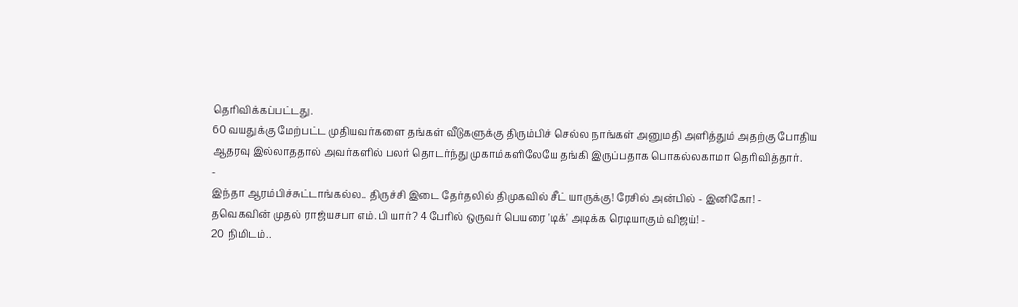தெரிவிக்கப்பட்டது.
60 வயதுக்கு மேற்பட்ட முதியவர்களை தங்கள் வீடுகளுக்கு திரும்பிச் செல்ல நாங்கள் அனுமதி அளித்தும் அதற்கு போதிய ஆதரவு இல்லாததால் அவர்களில் பலர் தொடர்ந்து முகாம்களிலேயே தங்கி இருப்பதாக பொகல்லகாமா தெரிவித்தார்.
-
இந்தா ஆரம்பிச்சுட்டாங்கல்ல.. திருச்சி இடை தேர்தலில் திமுகவில் சீட் யாருக்கு! ரேசில் அன்பில் - இனிகோ! -
தவெகவின் முதல் ராஜ்யசபா எம்.பி யார்? 4 பேரில் ஒருவர் பெயரை 'டிக்' அடிக்க ரெடியாகும் விஜய்! -
20 நிமிடம்..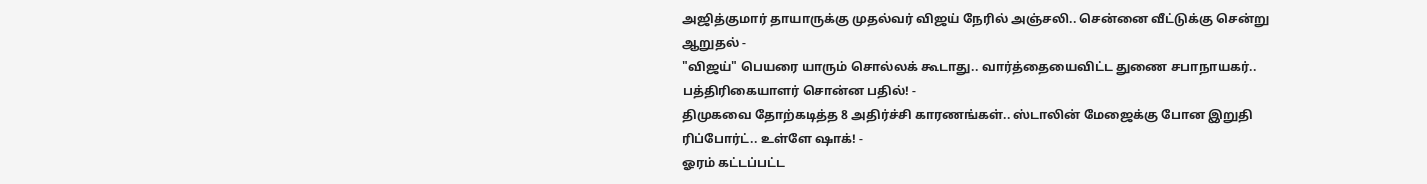அஜித்குமார் தாயாருக்கு முதல்வர் விஜய் நேரில் அஞ்சலி.. சென்னை வீட்டுக்கு சென்று ஆறுதல் -
"விஜய்" பெயரை யாரும் சொல்லக் கூடாது.. வார்த்தையைவிட்ட துணை சபாநாயகர்.. பத்திரிகையாளர் சொன்ன பதில்! -
திமுகவை தோற்கடித்த 8 அதிர்ச்சி காரணங்கள்.. ஸ்டாலின் மேஜைக்கு போன இறுதி ரிப்போர்ட்.. உள்ளே ஷாக்! -
ஓரம் கட்டப்பட்ட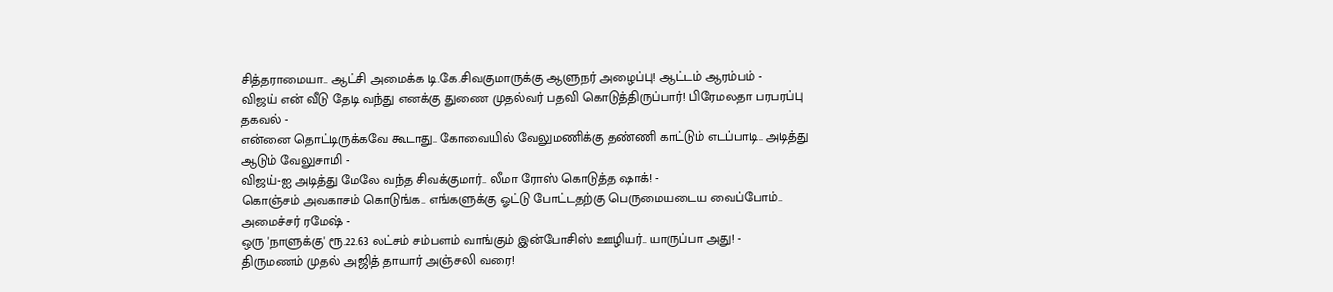சித்தராமையா.. ஆட்சி அமைக்க டி.கே.சிவகுமாருக்கு ஆளுநர் அழைப்பு! ஆட்டம் ஆரம்பம் -
விஜய் என் வீடு தேடி வந்து எனக்கு துணை முதல்வர் பதவி கொடுத்திருப்பார்! பிரேமலதா பரபரப்பு தகவல் -
என்னை தொட்டிருக்கவே கூடாது.. கோவையில் வேலுமணிக்கு தண்ணி காட்டும் எடப்பாடி.. அடித்து ஆடும் வேலுசாமி -
விஜய்-ஐ அடித்து மேலே வந்த சிவக்குமார்.. லீமா ரோஸ் கொடுத்த ஷாக்! -
கொஞ்சம் அவகாசம் கொடுங்க.. எங்களுக்கு ஓட்டு போட்டதற்கு பெருமையடைய வைப்போம்.. அமைச்சர் ரமேஷ் -
ஒரு 'நாளுக்கு' ரூ.22.63 லட்சம் சம்பளம் வாங்கும் இன்போசிஸ் ஊழியர்.. யாருப்பா அது! -
திருமணம் முதல் அஜித் தாயார் அஞ்சலி வரை!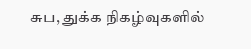சுப, துக்க நிகழ்வுகளில்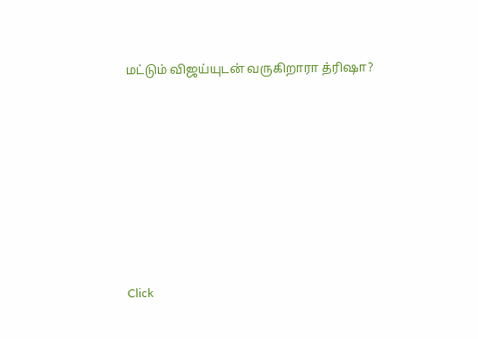மட்டும் விஜய்யுடன் வருகிறாரா த்ரிஷா?












Click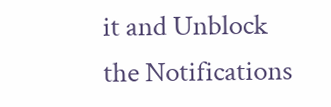it and Unblock the Notifications